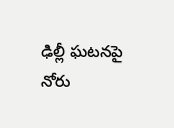ఢిల్లీ ఘటనపై నోరు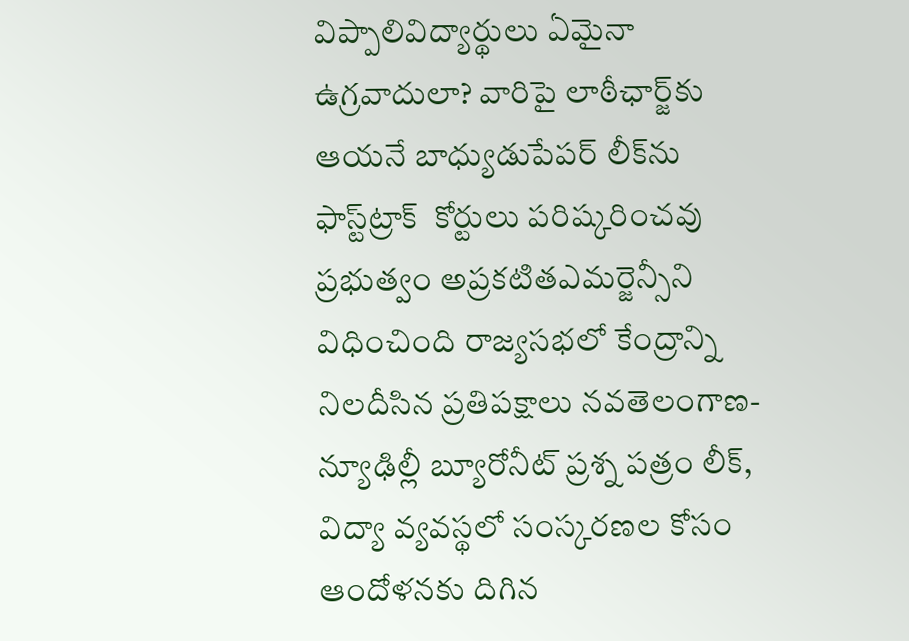విప్పాలివిద్యార్థులు ఏమైనా ఉగ్రవాదులా? వారిపై లాఠీఛార్జ్‌‌కు ఆయనే బాధ్యుడుపేపర్‌ ‌లీక్‌ను ఫాస్ట్‌‌ట్రాక్‌ ‌ కోర్టులు పరిష్కరించవు ప్రభుత్వం అప్రకటితఎమర్జెన్సీని విధించింది రాజ్యసభలో కేంద్రాన్ని నిలదీసిన ప్రతిపక్షాలు నవతెలంగాణ-న్యూఢిల్లీ బ్యూరోనీట్ ప్రశ్న పత్రం లీక్, విద్యా వ్యవస్థలో సంస్కరణల కోసం ఆందోళనకు దిగిన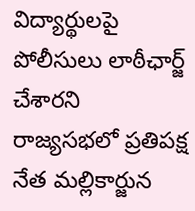విద్యార్థులపై పోలీసులు లాఠీఛార్జ్ చేశారని రాజ్యసభలో ప్రతిపక్ష నేత మల్లికార్జున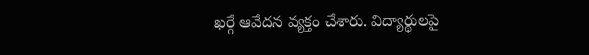ఖర్గే ఆవేదన వ్యక్తం చేశారు. విద్యార్థులపై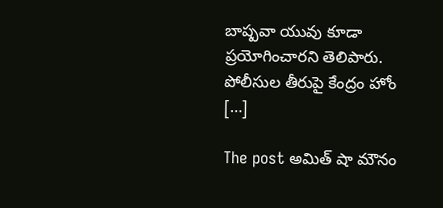బాష్పవా యువు కూడా ప్రయోగించారని తెలిపారు. పోలీసుల తీరుపై కేంద్రం హోం […]

The post అమిత్ షా మౌనం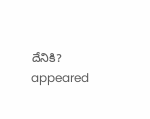దేనికి? appeared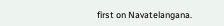first on Navatelangana.